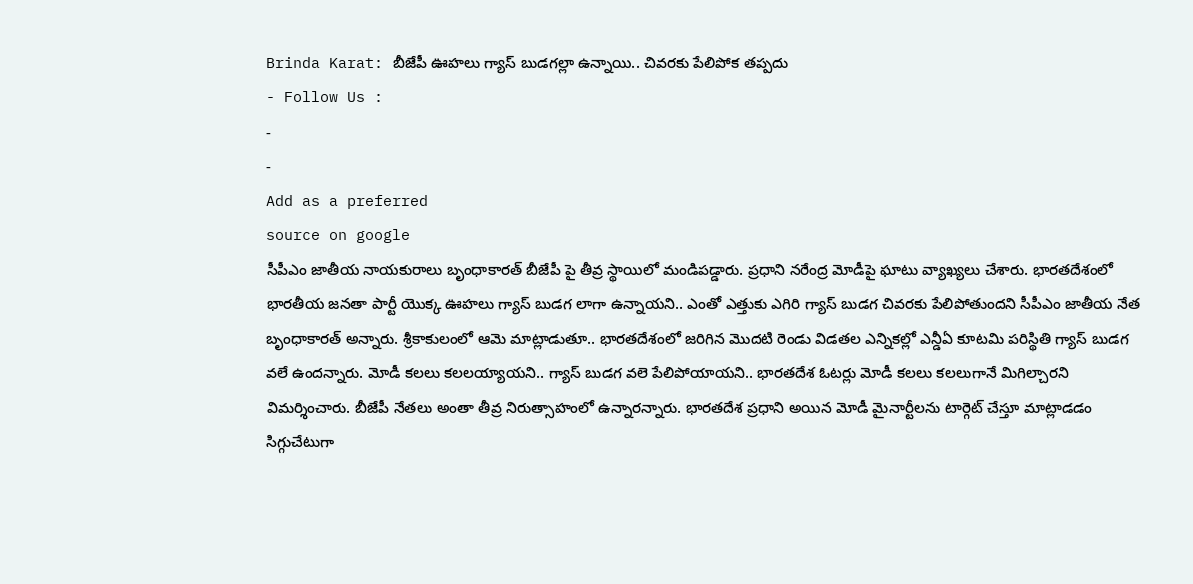Brinda Karat: బీజేపీ ఊహలు గ్యాస్ బుడగల్లా ఉన్నాయి.. చివరకు పేలిపోక తప్పదు
- Follow Us :
-
-
Add as a preferred
source on google
సీపీఎం జాతీయ నాయకురాలు బృంధాకారత్ బీజేపీ పై తీవ్ర స్థాయిలో మండిపడ్డారు. ప్రధాని నరేంద్ర మోడీపై ఘాటు వ్యాఖ్యలు చేశారు. భారతదేశంలో భారతీయ జనతా పార్టీ యొక్క ఊహలు గ్యాస్ బుడగ లాగా ఉన్నాయని.. ఎంతో ఎత్తుకు ఎగిరి గ్యాస్ బుడగ చివరకు పేలిపోతుందని సీపీఎం జాతీయ నేత బృంధాకారత్ అన్నారు. శ్రీకాకులంలో ఆమె మాట్లాడుతూ.. భారతదేశంలో జరిగిన మొదటి రెండు విడతల ఎన్నికల్లో ఎన్డీఏ కూటమి పరిస్థితి గ్యాస్ బుడగ వలే ఉందన్నారు. మోడీ కలలు కలలయ్యాయని.. గ్యాస్ బుడగ వలె పేలిపోయాయని.. భారతదేశ ఓటర్లు మోడీ కలలు కలలుగానే మిగిల్చారని విమర్శించారు. బీజేపీ నేతలు అంతా తీవ్ర నిరుత్సాహంలో ఉన్నారన్నారు. భారతదేశ ప్రధాని అయిన మోడీ మైనార్టీలను టార్గెట్ చేస్తూ మాట్లాడడం సిగ్గుచేటుగా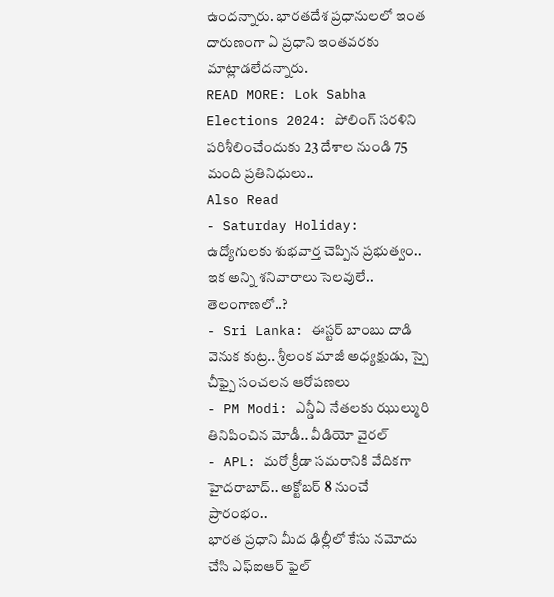ఉందన్నారు. భారతదేశ ప్రధానులలో ఇంత దారుణంగా ఏ ప్రధాని ఇంతవరకు మాట్లాడలేదన్నారు.
READ MORE: Lok Sabha Elections 2024: పోలింగ్ సరళిని పరిశీలించేందుకు 23 దేశాల నుండి 75 మంది ప్రతినిధులు..
Also Read
- Saturday Holiday: ఉద్యోగులకు శుభవార్త చెప్పిన ప్రభుత్వం.. ఇక అన్ని శనివారాలు సెలవులే.. తెలంగాణలో..?
- Sri Lanka: ఈస్టర్ బాంబు దాడి వెనుక కుట్ర.. శ్రీలంక మాజీ అధ్యక్షుడు, స్పై చీఫ్పై సంచలన ఆరోపణలు
- PM Modi: ఎన్డీఏ నేతలకు ఝుల్మురి తినిపించిన మోడీ.. వీడియో వైరల్
- APL: మరో క్రీడా సమరానికి వేదికగా హైదరాబాద్.. అక్టోబర్ 8 నుంచే ప్రారంభం..
భారత ప్రధాని మీద ఢిల్లీలో కేసు నమోదు చేసి ఎఫ్ఐఆర్ ఫైల్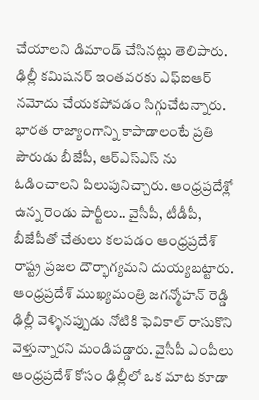చేయాలని డిమాండ్ చేసినట్లు తెలిపారు. ఢిల్లీ కమిషనర్ ఇంతవరకు ఎఫ్ఐఆర్ నమోదు చేయకపోవడం సిగ్గుచేటన్నారు. భారత రాజ్యాంగాన్ని కాపాడాలంటే ప్రతి పౌరుడు బీజేపీ, ఆర్ఎస్ఎస్ ను ఓడించాలని పిలుపునిచ్చారు. ఆంధ్రప్రదేశ్లో ఉన్న రెండు పార్టీలు.. వైసీపీ, టీడీపీ, బీజేపీతో చేతులు కలపడం ఆంధ్రప్రదేశ్ రాష్ట్ర ప్రజల దౌర్భాగ్యమని దుయ్యబట్టారు. ఆంధ్రప్రదేశ్ ముఖ్యమంత్రి జగన్మోహన్ రెడ్డి ఢిల్లీ వెళ్ళినప్పుడు నోటికి ఫెవికాల్ రాసుకొని వెళ్తున్నారని మండిపడ్డారు. వైసీపీ ఎంపీలు ఆంధ్రప్రదేశ్ కోసం ఢిల్లీలో ఒక మాట కూడా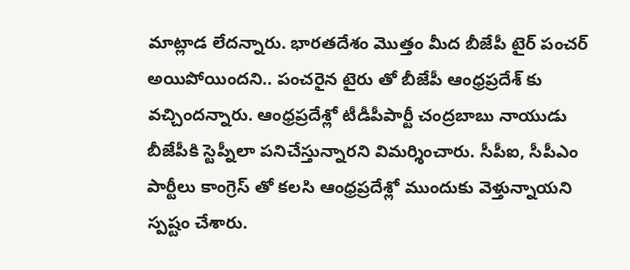మాట్లాడ లేదన్నారు. భారతదేశం మొత్తం మీద బీజేపీ టైర్ పంచర్ అయిపోయిందని.. పంచరైన టైరు తో బీజేపీ ఆంధ్రప్రదేశ్ కు వచ్చిందన్నారు. ఆంధ్రప్రదేశ్లో టీడీపీపార్టీ చంద్రబాబు నాయుడు బీజేపీకి స్టెప్నీలా పనిచేస్తున్నారని విమర్శించారు. సీపీఐ, సీపీఎం పార్టీలు కాంగ్రెస్ తో కలసి ఆంధ్రప్రదేశ్లో ముందుకు వెళ్తున్నాయని స్పష్టం చేశారు.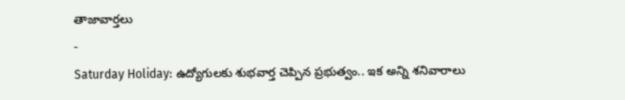తాజావార్తలు
-
Saturday Holiday: ఉద్యోగులకు శుభవార్త చెప్పిన ప్రభుత్వం.. ఇక అన్ని శనివారాలు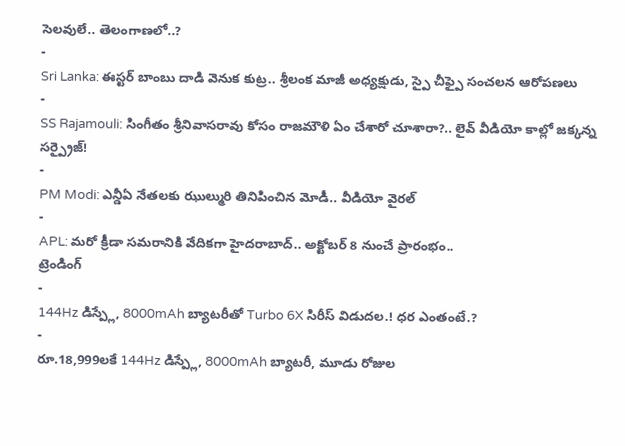సెలవులే.. తెలంగాణలో..?
-
Sri Lanka: ఈస్టర్ బాంబు దాడి వెనుక కుట్ర.. శ్రీలంక మాజీ అధ్యక్షుడు, స్పై చీఫ్పై సంచలన ఆరోపణలు
-
SS Rajamouli: సింగీతం శ్రీనివాసరావు కోసం రాజమౌళి ఏం చేశారో చూశారా?.. లైవ్ వీడియో కాల్లో జక్కన్న సర్ప్రైజ్!
-
PM Modi: ఎన్డీఏ నేతలకు ఝుల్మురి తినిపించిన మోడీ.. వీడియో వైరల్
-
APL: మరో క్రీడా సమరానికి వేదికగా హైదరాబాద్.. అక్టోబర్ 8 నుంచే ప్రారంభం..
ట్రెండింగ్
-
144Hz డిస్ప్లే, 8000mAh బ్యాటరీతో Turbo 6X సిరీస్ విడుదల.! ధర ఎంతంటే.?
-
రూ.18,999లకే 144Hz డిస్ప్లే, 8000mAh బ్యాటరీ, మూడు రోజుల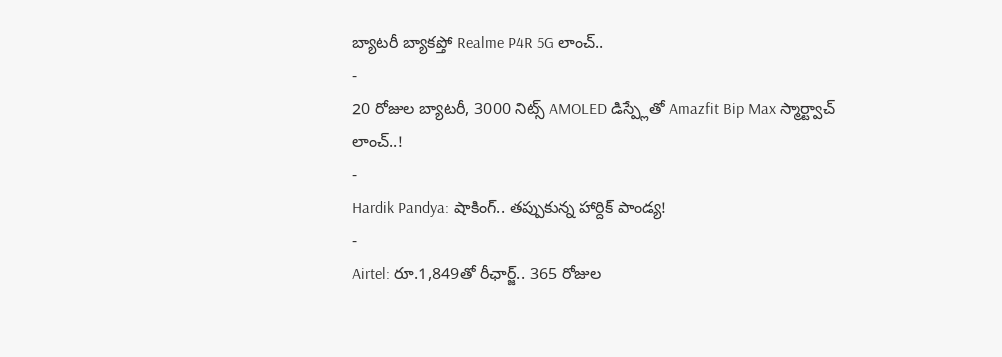బ్యాటరీ బ్యాకప్తో Realme P4R 5G లాంచ్..
-
20 రోజుల బ్యాటరీ, 3000 నిట్స్ AMOLED డిస్ప్లేతో Amazfit Bip Max స్మార్ట్వాచ్ లాంచ్..!
-
Hardik Pandya: షాకింగ్.. తప్పుకున్న హార్దిక్ పాండ్య!
-
Airtel: రూ.1,849తో రీఛార్జ్.. 365 రోజుల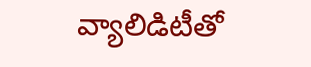వ్యాలిడిటీతో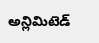అన్లిమిటెడ్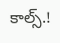కాల్స్.!